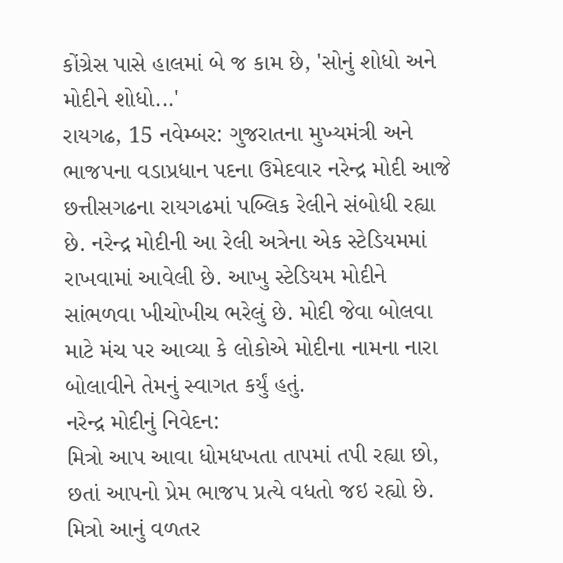કોંગ્રેસ પાસે હાલમાં બે જ કામ છે, 'સોનું શોધો અને મોદીને શોધો...'
રાયગઢ, 15 નવેમ્બર: ગુજરાતના મુખ્યમંત્રી અને ભાજપના વડાપ્રધાન પદના ઉમેદવાર નરેન્દ્ર મોદી આજે છત્તીસગઢના રાયગઢમાં પબ્લિક રેલીને સંબોધી રહ્યા છે. નરેન્દ્ર મોદીની આ રેલી અત્રેના એક સ્ટેડિયમમાં રાખવામાં આવેલી છે. આખુ સ્ટેડિયમ મોદીને સાંભળવા ખીચોખીચ ભરેલું છે. મોદી જેવા બોલવા માટે મંચ પર આવ્યા કે લોકોએ મોદીના નામના નારા બોલાવીને તેમનું સ્વાગત કર્યું હતું.
નરેન્દ્ર મોદીનું નિવેદન:
મિત્રો આપ આવા ધોમધખતા તાપમાં તપી રહ્યા છો, છતાં આપનો પ્રેમ ભાજપ પ્રત્યે વધતો જઇ રહ્યો છે. મિત્રો આનું વળતર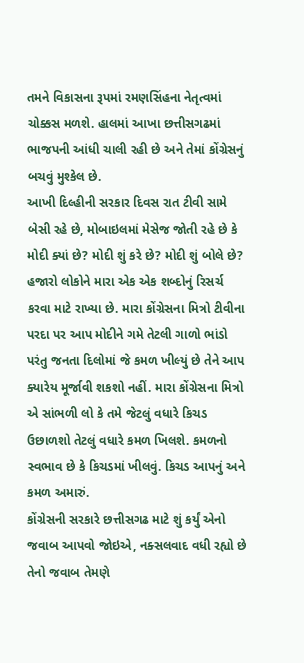તમને વિકાસના રૂપમાં રમણસિંહના નેતૃત્વમાં ચોક્કસ મળશે. હાલમાં આખા છત્તીસગઢમાં ભાજપની આંધી ચાલી રહી છે અને તેમાં કોંગ્રેસનું બચવું મુશ્કેલ છે.
આખી દિલ્હીની સરકાર દિવસ રાત ટીવી સામે બેસી રહે છે, મોબાઇલમાં મેસેજ જોતી રહે છે કે મોદી ક્યાં છે? મોદી શું કરે છે? મોદી શું બોલે છે? હજારો લોકોને મારા એક એક શબ્દોનું રિસર્ચ કરવા માટે રાખ્યા છે. મારા કોંગ્રેસના મિત્રો ટીવીના પરદા પર આપ મોદીને ગમે તેટલી ગાળો ભાંડો પરંતુ જનતા દિલોમાં જે કમળ ખીલ્યું છે તેને આપ ક્યારેય મૂર્જાવી શકશો નહીં. મારા કોંગ્રેસના મિત્રો એ સાંભળી લો કે તમે જેટલું વધારે કિચડ ઉછાળશો તેટલું વધારે કમળ ખિલશે. કમળનો સ્વભાવ છે કે કિચડમાં ખીલવું. કિચડ આપનું અને કમળ અમારું.
કોંગ્રેસની સરકારે છત્તીસગઢ માટે શું કર્યું એનો જવાબ આપવો જોઇએ, નક્સલવાદ વધી રહ્યો છે તેનો જવાબ તેમણે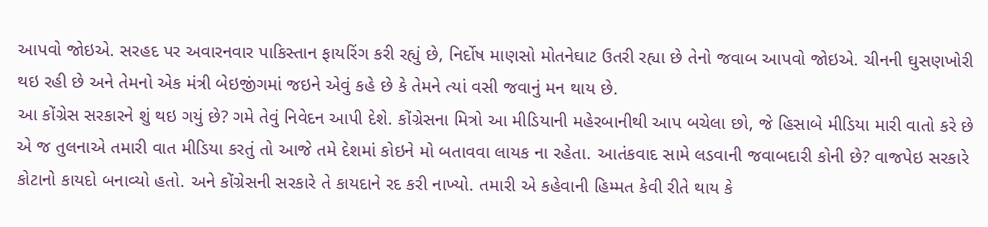આપવો જોઇએ. સરહદ પર અવારનવાર પાકિસ્તાન ફાયરિંગ કરી રહ્યું છે, નિર્દોષ માણસો મોતનેઘાટ ઉતરી રહ્યા છે તેનો જવાબ આપવો જોઇએ. ચીનની ઘુસણખોરી થઇ રહી છે અને તેમનો એક મંત્રી બેઇજીંગમાં જઇને એવું કહે છે કે તેમને ત્યાં વસી જવાનું મન થાય છે.
આ કોંગ્રેસ સરકારને શું થઇ ગયું છે? ગમે તેવું નિવેદન આપી દેશે. કોંગ્રેસના મિત્રો આ મીડિયાની મહેરબાનીથી આપ બચેલા છો, જે હિસાબે મીડિયા મારી વાતો કરે છે એ જ તુલનાએ તમારી વાત મીડિયા કરતું તો આજે તમે દેશમાં કોઇને મો બતાવવા લાયક ના રહેતા. આતંકવાદ સામે લડવાની જવાબદારી કોની છે? વાજપેઇ સરકારે કોટાનો કાયદો બનાવ્યો હતો. અને કોંગ્રેસની સરકારે તે કાયદાને રદ કરી નાખ્યો. તમારી એ કહેવાની હિમ્મત કેવી રીતે થાય કે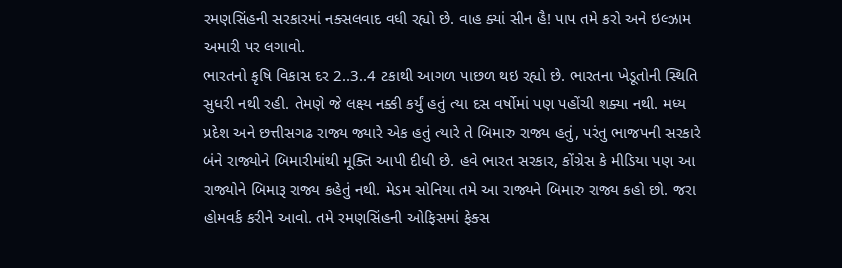રમણસિંહની સરકારમાં નક્સલવાદ વધી રહ્યો છે. વાહ ક્યાં સીન હૈ! પાપ તમે કરો અને ઇલ્ઝામ અમારી પર લગાવો.
ભારતનો કૃષિ વિકાસ દર 2..3..4 ટકાથી આગળ પાછળ થઇ રહ્યો છે. ભારતના ખેડૂતોની સ્થિતિ સુધરી નથી રહી. તેમણે જે લક્ષ્ય નક્કી કર્યું હતું ત્યા દસ વર્ષોમાં પણ પહોંચી શક્યા નથી. મધ્ય પ્રદેશ અને છત્તીસગઢ રાજ્ય જ્યારે એક હતું ત્યારે તે બિમારુ રાજ્ય હતું, પરંતુ ભાજપની સરકારે બંને રાજ્યોને બિમારીમાંથી મૂક્તિ આપી દીધી છે. હવે ભારત સરકાર, કોંગ્રેસ કે મીડિયા પણ આ રાજ્યોને બિમારૂ રાજ્ય કહેતું નથી. મેડમ સોનિયા તમે આ રાજ્યને બિમારુ રાજ્ય કહો છો. જરા હોમવર્ક કરીને આવો. તમે રમણસિંહની ઓફિસમાં ફેક્સ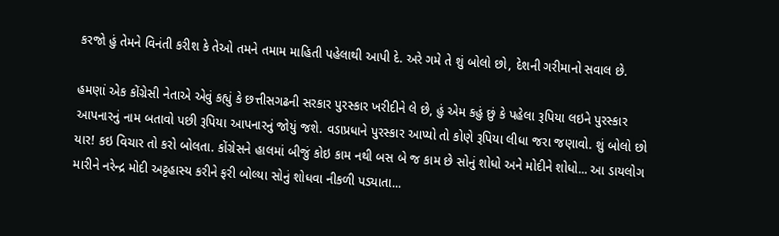કરજો હું તેમને વિનંતી કરીશ કે તેઓ તમને તમામ માહિતી પહેલાથી આપી દે. અરે ગમે તે શું બોલો છો, દેશની ગરીમાનો સવાલ છે.

હમણાં એક કોંગ્રેસી નેતાએ એવું કહ્યું કે છત્તીસગઢની સરકાર પુરસ્કાર ખરીદીને લે છે, હું એમ કહું છું કે પહેલા રૂપિયા લઇને પુરસ્કાર આપનારનું નામ બતાવો પછી રૂપિયા આપનારનું જોયું જશે. વડાપ્રધાને પુરસ્કાર આપ્યો તો કોણે રૂપિયા લીધા જરા જણાવો. શું બોલો છો યાર! કઇ વિચાર તો કરો બોલતા. કોંગ્રેસને હાલમાં બીજું કોઇ કામ નથી બસ બે જ કામ છે સોનું શોધો અને મોદીને શોધો... આ ડાયલોગ મારીને નરેન્દ્ર મોદી અટ્ટહાસ્ય કરીને ફરી બોલ્યા સોનું શોધવા નીકળી પડ્યાતા...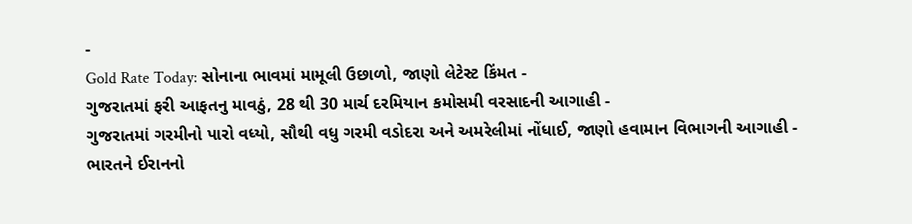-
Gold Rate Today: સોનાના ભાવમાં મામૂલી ઉછાળો, જાણો લેટેસ્ટ કિંમત -
ગુજરાતમાં ફરી આફતનુ માવઠું, 28 થી 30 માર્ચ દરમિયાન કમોસમી વરસાદની આગાહી -
ગુજરાતમાં ગરમીનો પારો વધ્યો, સૌથી વધુ ગરમી વડોદરા અને અમરેલીમાં નોંધાઈ, જાણો હવામાન વિભાગની આગાહી -
ભારતને ઈરાનનો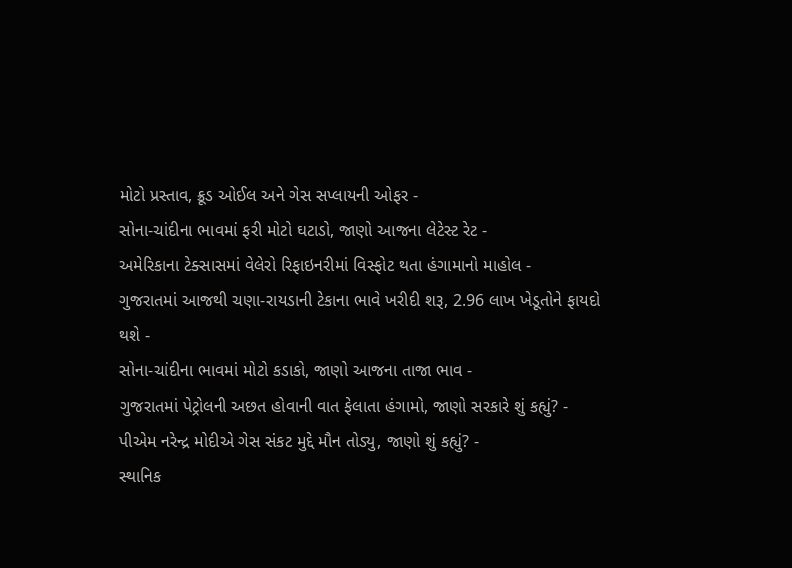મોટો પ્રસ્તાવ, ક્રૂડ ઓઈલ અને ગેસ સપ્લાયની ઓફર -
સોના-ચાંદીના ભાવમાં ફરી મોટો ઘટાડો, જાણો આજના લેટેસ્ટ રેટ -
અમેરિકાના ટેક્સાસમાં વેલેરો રિફાઇનરીમાં વિસ્ફોટ થતા હંગામાનો માહોલ -
ગુજરાતમાં આજથી ચણા-રાયડાની ટેકાના ભાવે ખરીદી શરૂ, 2.96 લાખ ખેડૂતોને ફાયદો થશે -
સોના-ચાંદીના ભાવમાં મોટો કડાકો, જાણો આજના તાજા ભાવ -
ગુજરાતમાં પેટ્રોલની અછત હોવાની વાત ફેલાતા હંગામો, જાણો સરકારે શું કહ્યું? -
પીએમ નરેન્દ્ર મોદીએ ગેસ સંકટ મુદ્દે મૌન તોડ્યુ, જાણો શું કહ્યું? -
સ્થાનિક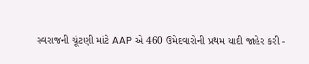સ્વરાજની ચૂંટણી માંટે AAP એ 460 ઉમેદવારોની પ્રથમ યાદી જાહેર કરી -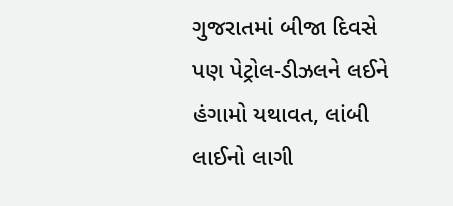ગુજરાતમાં બીજા દિવસે પણ પેટ્રોલ-ડીઝલને લઈને હંગામો યથાવત, લાંબી લાઈનો લાગી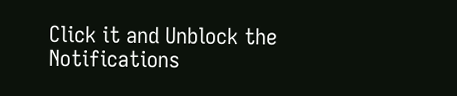Click it and Unblock the Notifications